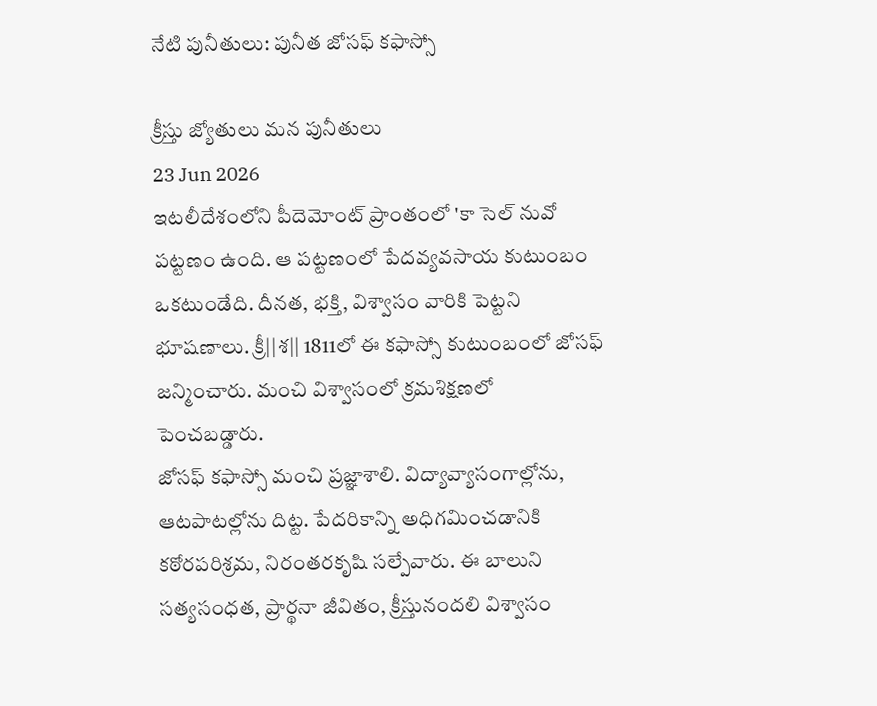నేటి పునీతులు: పునీత జోసఫ్ కఫాస్సో

క్రీస్తు జ్యోతులు మన పునీతులు
23 Jun 2026
ఇటలీదేశంలోని పీదెమోంట్ ప్రాంతంలో 'కా సెల్ నువో పట్టణం ఉంది. ఆ పట్టణంలో పేదవ్యవసాయ కుటుంబం ఒకటుండేది. దీనత, భక్తి, విశ్వాసం వారికి పెట్టని భూషణాలు. క్రీ||శ|| 1811లో ఈ కఫాస్సో కుటుంబంలో జోసఫ్ జన్మించారు. మంచి విశ్వాసంలో క్రమశిక్షణలో పెంచబడ్డారు.
జోసఫ్ కఫాస్సో మంచి ప్రజ్ఞాశాలి. విద్యావ్యాసంగాల్లోను, ఆటపాటల్లోను దిట్ట. పేదరికాన్ని అధిగమించడానికి కఠోరపరిశ్రమ, నిరంతరకృషి సల్పేవారు. ఈ బాలుని సత్యసంధత, ప్రార్థనా జీవితం, క్రీస్తునందలి విశ్వాసం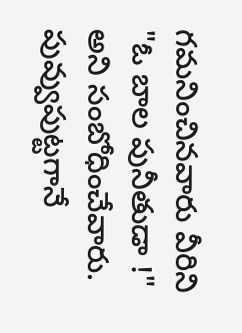గమనించినవారు వీరిని "ఓ బాల పునీతుడా !" అని సంబోధించేవారు. పువ్వుపుట్టగానే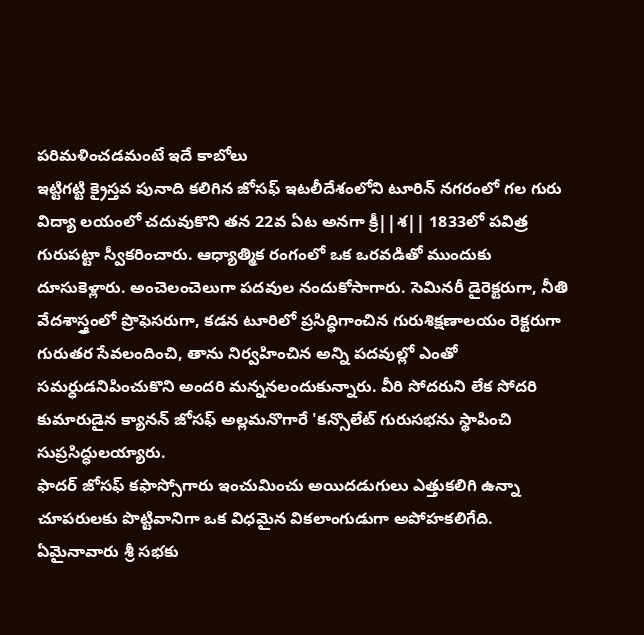పరిమళించడమంటే ఇదే కాబోలు
ఇట్టిగట్టి క్రైస్తవ పునాది కలిగిన జోసఫ్ ఇటలీదేశంలోని టూరిన్ నగరంలో గల గురు విద్యా లయంలో చదువుకొని తన 22వ ఏట అనగా క్రీ||శ|| 1833లో పవిత్ర గురుపట్టా స్వీకరించారు. ఆధ్యాత్మిక రంగంలో ఒక ఒరవడితో ముందుకు దూసుకెళ్లారు. అంచెలంచెలుగా పదవుల నందుకోసాగారు. సెమినరీ డైరెక్టరుగా, నీతి వేదశాస్త్రంలో ప్రొఫెసరుగా, కడన టూరిలో ప్రసిద్ధిగాంచిన గురుశిక్షణాలయం రెక్టరుగా గురుతర సేవలందించి, తాను నిర్వహించిన అన్ని పదవుల్లో ఎంతో సమర్ధుడనిపించుకొని అందరి మన్ననలందుకున్నారు. వీరి సోదరుని లేక సోదరి కుమారుడైన క్యానన్ జోసఫ్ అల్లమనొగారే 'కన్సొలేట్ గురుసభను స్థాపించి సుప్రసిద్ధులయ్యారు.
ఫాదర్ జోసఫ్ కఫాస్సోగారు ఇంచుమించు అయిదడుగులు ఎత్తుకలిగి ఉన్నా చూపరులకు పొట్టివానిగా ఒక విధమైన వికలాంగుడుగా అపోహకలిగేది. ఏమైనావారు శ్రీ సభకు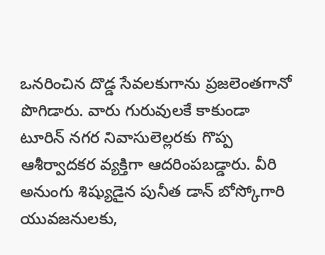ఒనరించిన దొడ్డ సేవలకుగాను ప్రజలెంతగానో పొగిడారు. వారు గురువులకే కాకుండా టూరిన్ నగర నివాసులెల్లరకు గొప్ప ఆశీర్వాదకర వ్యక్తిగా ఆదరింపబడ్డారు. వీరి అనుంగు శిష్యుడైన పునీత డాన్ బోస్కోగారి యువజనులకు,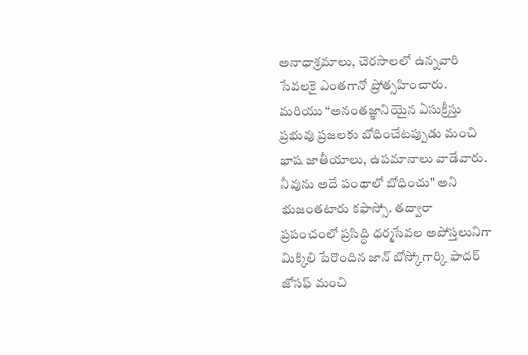అనాధాశ్రమాలు, చెరసాలలో ఉన్నవారి సేవలకై ఎంతగానో ప్రోత్సహించారు. మరియు “అనంతజ్ఞానియైన ఏసుక్రీస్తు ప్రభువు ప్రజలకు బోధించేటప్పుడు మంచి భాష జాతీయాలు, ఉపమానాలు వాడేవారు. నీవును అదే పంథాలో బోధించు" అని భుజంతటారు కఫాస్సో. తద్వారా ప్రపంచంలో ప్రసిద్ధి ధర్మసేవల అపోస్తలునిగా మిక్కిలి పేరొందిన జాన్ బోస్కోగార్కి ఫాదర్ జోసఫ్ మంచి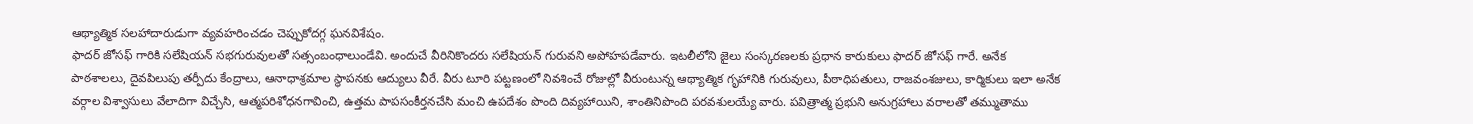ఆథ్యాత్మిక సలహాదారుడుగా వ్యవహరించడం చెప్పుకోదగ్గ ఘనవిశేషం.
ఫాదర్ జోసఫ్ గారికి సలేషియన్ సభగురువులతో సత్సంబంధాలుండేవి. అందుచే వీరినికొందరు సలేషియన్ గురువని అపోహపడేవారు. ఇటలీలోని జైలు సంస్కరణలకు ప్రధాన కారుకులు ఫాదర్ జోసఫ్ గారే. అనేక పాఠశాలలు, దైవపిలుపు తర్పీదు కేంద్రాలు, ఆనాధాశ్రమాల స్థాపనకు ఆద్యులు వీరే. వీరు టూరి పట్టణంలో నివశించే రోజుల్లో వీరుంటున్న ఆథ్యాత్మిక గృహానికి గురువులు, పీఠాధిపతులు, రాజవంశజులు, కార్మికులు ఇలా అనేక వర్గాల విశ్వాసులు వేలాదిగా విచ్చేసి, ఆత్మపరిశోధనగావించి, ఉత్తమ పాపసంకీర్తనచేసి మంచి ఉపదేశం పొంది దివ్యహాయిని, శాంతినిపొంది పరవశులయ్యే వారు. పవిత్రాత్మ ప్రభుని అనుగ్రహాలు వరాలతో తమ్ముతాము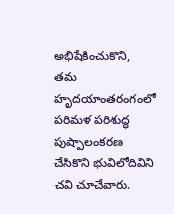అభిషేకించుకొని, తమ హృదయాంతరంగంలో పరిమళ పరిశుద్ధ పుష్పాలంకరణ చేసికొని భువిలోదివిని చవి చూచేవారు.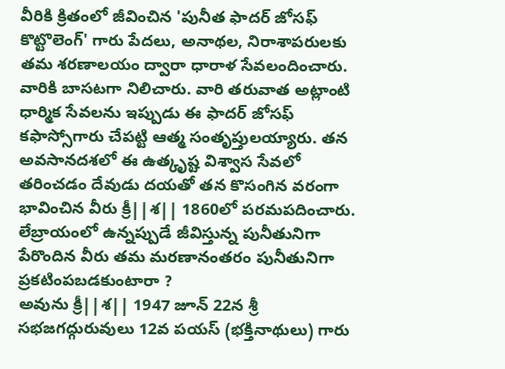వీరికి క్రితంలో జీవించిన 'పునీత ఫాదర్ జోసఫ్ కొట్టొలెంగ్' గారు పేదలు, అనాథల, నిరాశాపరులకు తమ శరణాలయం ద్వారా ధారాళ సేవలందించారు. వారికి బాసటగా నిలిచారు. వారి తరువాత అట్లాంటి ధార్మిక సేవలను ఇప్పుడు ఈ ఫాదర్ జోసఫ్ కఫాస్సోగారు చేపట్టి ఆత్మ సంతృప్తులయ్యారు. తన అవసానదశలో ఈ ఉత్కృష్ట విశ్వాస సేవలో తరించడం దేవుడు దయతో తన కొసంగిన వరంగా భావించిన వీరు క్రీ||శ|| 1860లో పరమపదించారు. లేబ్రాయంలో ఉన్నప్పుడే జీవిస్తున్న పునీతునిగా పేరొందిన వీరు తమ మరణానంతరం పునీతునిగా ప్రకటింపబడకుంటారా ?
అవును క్రీ||శ|| 1947 జూన్ 22న శ్రీ సభజగద్గురువులు 12వ పయస్ (భక్తినాథులు) గారు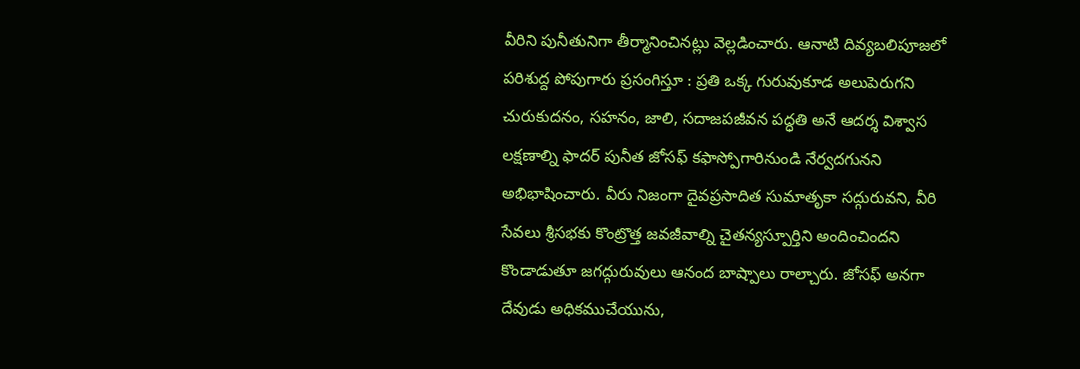వీరిని పునీతునిగా తీర్మానించినట్లు వెల్లడించారు. ఆనాటి దివ్యబలిపూజలో పరిశుద్ద పోపుగారు ప్రసంగిస్తూ : ప్రతి ఒక్క గురువుకూడ అలుపెరుగని చురుకుదనం, సహనం, జాలి, సదాజపజీవన పద్ధతి అనే ఆదర్శ విశ్వాస లక్షణాల్ని ఫాదర్ పునీత జోసఫ్ కఫాస్పోగారినుండి నేర్వదగునని అభిభాషించారు. వీరు నిజంగా దైవప్రసాదిత సుమాతృకా సద్గురువని, వీరి సేవలు శ్రీసభకు కొంట్రొత్త జవజీవాల్ని చైతన్యస్పూర్తిని అందించిందని కొండాడుతూ జగద్గురువులు ఆనంద బాష్పాలు రాల్చారు. జోసఫ్ అనగా దేవుడు అధికముచేయును,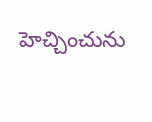హెచ్చించును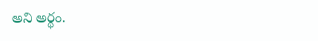అని అర్థం.